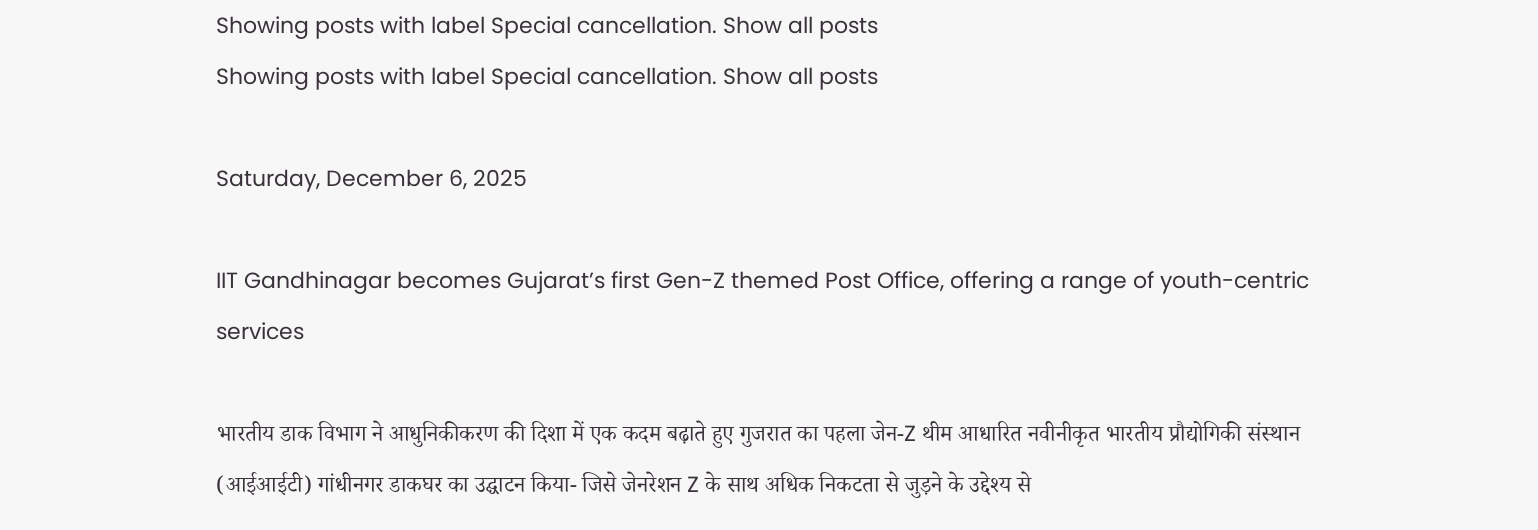Showing posts with label Special cancellation. Show all posts
Showing posts with label Special cancellation. Show all posts

Saturday, December 6, 2025

IIT Gandhinagar becomes Gujarat’s first Gen-Z themed Post Office, offering a range of youth-centric services

भारतीय डाक विभाग ने आधुनिकीकरण की दिशा में एक कदम बढ़ाते हुए गुजरात का पहला जेन-Z थीम आधारित नवीनीकृत भारतीय प्रौद्योगिकी संस्थान (आईआईटी) गांधीनगर डाकघर का उद्घाटन किया- जिसे जेनरेशन Z के साथ अधिक निकटता से जुड़ने के उद्देश्य से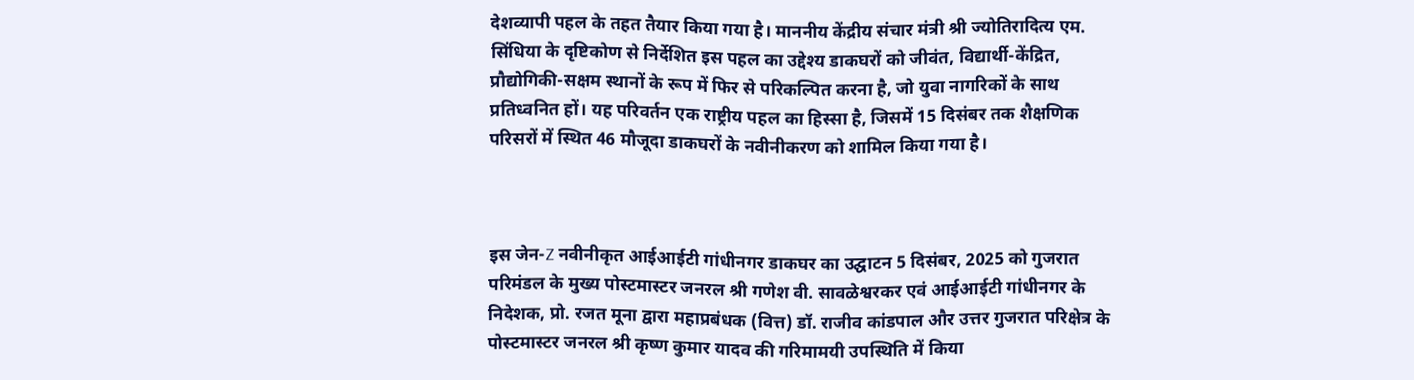देशव्यापी पहल के तहत तैयार किया गया है। माननीय केंद्रीय संचार मंत्री श्री ज्योतिरादित्य एम. सिंधिया के दृष्टिकोण से निर्देशित इस पहल का उद्देश्य डाकघरों को जीवंत, विद्यार्थी-केंद्रित, प्रौद्योगिकी-सक्षम स्थानों के रूप में फिर से परिकल्पित करना है, जो युवा नागरिकों के साथ प्रतिध्वनित हों। यह परिवर्तन एक राष्ट्रीय पहल का हिस्सा है, जिसमें 15 दिसंबर तक शैक्षणिक परिसरों में स्थित 46 मौजूदा डाकघरों के नवीनीकरण को शामिल किया गया है।



इस जेन-Z नवीनीकृत आईआईटी गांधीनगर डाकघर का उद्घाटन 5 दिसंबर, 2025 को गुजरात परिमंडल के मुख्य पोस्टमास्टर जनरल श्री गणेश वी. सावळेश्वरकर एवं आईआईटी गांधीनगर के निदेशक, प्रो. रजत मूना द्वारा महाप्रबंधक (वित्त) डॉ. राजीव कांडपाल और उत्तर गुजरात परिक्षेत्र के पोस्टमास्टर जनरल श्री कृष्ण कुमार यादव की गरिमामयी उपस्थिति में किया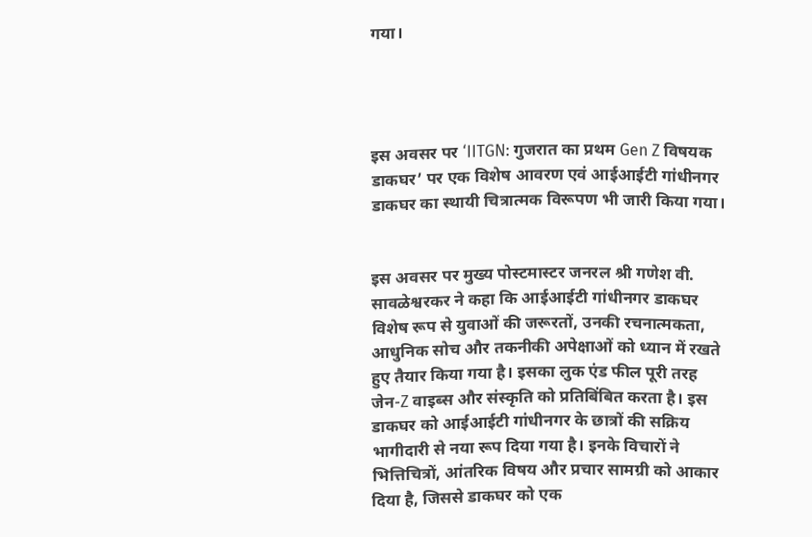गया।




इस अवसर पर ‘IITGN: गुजरात का प्रथम Gen Z विषयक डाकघर’ पर एक विशेष आवरण एवं आईआईटी गांधीनगर डाकघर का स्थायी चित्रात्मक विरूपण भी जारी किया गया।


इस अवसर पर मुख्य पोस्टमास्टर जनरल श्री गणेश वी. सावळेश्वरकर ने कहा कि आईआईटी गांधीनगर डाकघर विशेष रूप से युवाओं की जरूरतों, उनकी रचनात्मकता, आधुनिक सोच और तकनीकी अपेक्षाओं को ध्यान में रखते हुए तैयार किया गया है। इसका लुक एंड फील पूरी तरह जेन-Z वाइब्स और संस्कृति को प्रतिबिंबित करता है। इस डाकघर को आईआईटी गांधीनगर के छात्रों की सक्रिय भागीदारी से नया रूप दिया गया है। इनके विचारों ने भित्तिचित्रों, आंतरिक विषय और प्रचार सामग्री को आकार दिया है, जिससे डाकघर को एक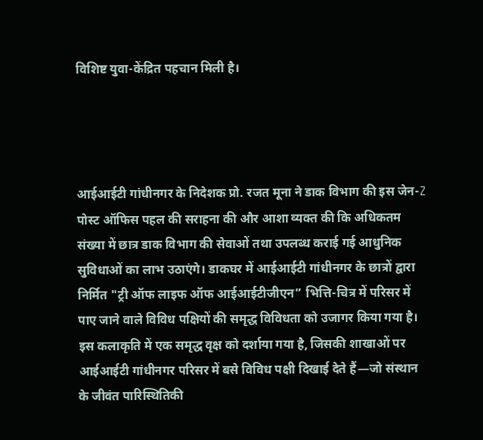विशिष्ट युवा-केंद्रित पहचान मिली है।




आईआईटी गांधीनगर के निदेशक प्रो. रजत मूना ने डाक विभाग की इस जेन-Z पोस्ट ऑफिस पहल की सराहना की और आशा व्यक्त की कि अधिकतम संख्या में छात्र डाक विभाग की सेवाओं तथा उपलब्ध कराई गई आधुनिक सुविधाओं का लाभ उठाएंगे। डाकघर में आईआईटी गांधीनगर के छात्रों द्वारा निर्मित "ट्री ऑफ लाइफ ऑफ आईआईटीजीएन” भित्ति-चित्र में परिसर में पाए जाने वाले विविध पक्षियों की समृद्ध विविधता को उजागर किया गया है। इस कलाकृति में एक समृद्ध वृक्ष को दर्शाया गया है, जिसकी शाखाओं पर आईआईटी गांधीनगर परिसर में बसे विविध पक्षी दिखाई देते हैं—जो संस्थान के जीवंत पारिस्थितिकी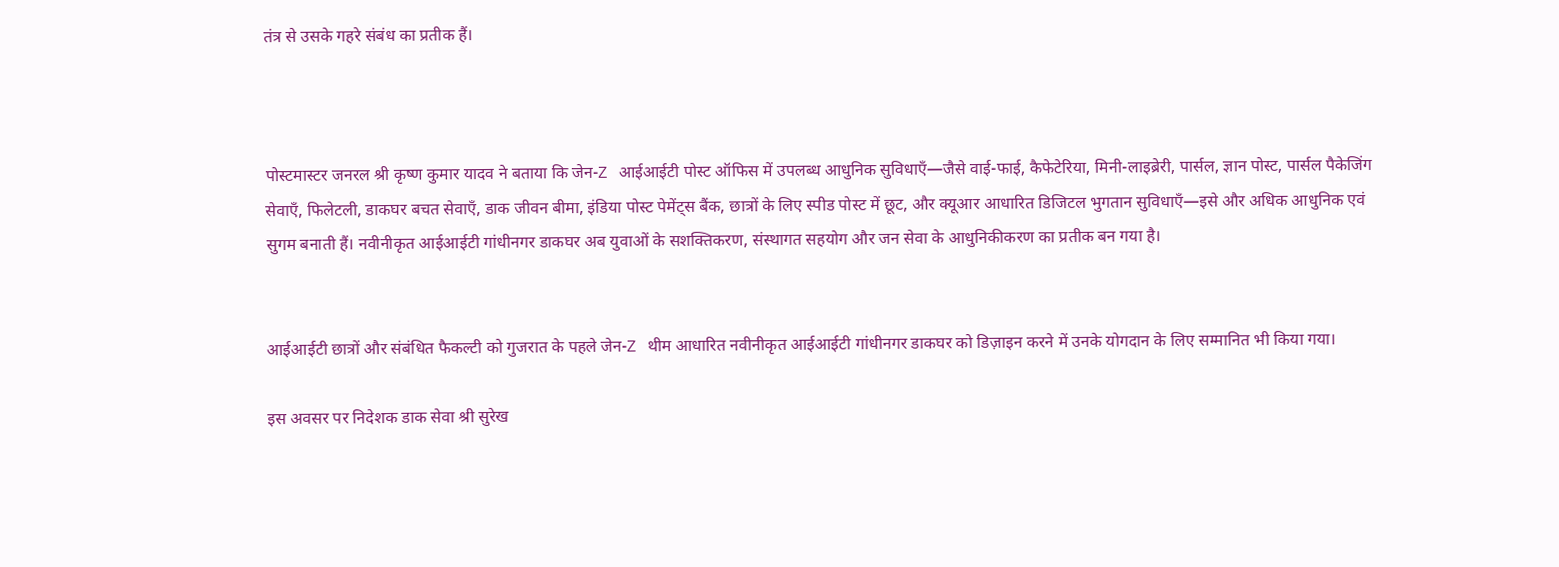तंत्र से उसके गहरे संबंध का प्रतीक हैं।



पोस्टमास्टर जनरल श्री कृष्ण कुमार यादव ने बताया कि जेन-Z आईआईटी पोस्ट ऑफिस में उपलब्ध आधुनिक सुविधाएँ—जैसे वाई-फाई, कैफेटेरिया, मिनी-लाइब्रेरी, पार्सल, ज्ञान पोस्ट, पार्सल पैकेजिंग सेवाएँ, फिलेटली, डाकघर बचत सेवाएँ, डाक जीवन बीमा, इंडिया पोस्ट पेमेंट्स बैंक, छात्रों के लिए स्पीड पोस्ट में छूट, और क्यूआर आधारित डिजिटल भुगतान सुविधाएँ—इसे और अधिक आधुनिक एवं सुगम बनाती हैं। नवीनीकृत आईआईटी गांधीनगर डाकघर अब युवाओं के सशक्तिकरण, संस्थागत सहयोग और जन सेवा के आधुनिकीकरण का प्रतीक बन गया है।


आईआईटी छात्रों और संबंधित फैकल्टी को गुजरात के पहले जेन-Z थीम आधारित नवीनीकृत आईआईटी गांधीनगर डाकघर को डिज़ाइन करने में उनके योगदान के लिए सम्मानित भी किया गया।

इस अवसर पर निदेशक डाक सेवा श्री सुरेख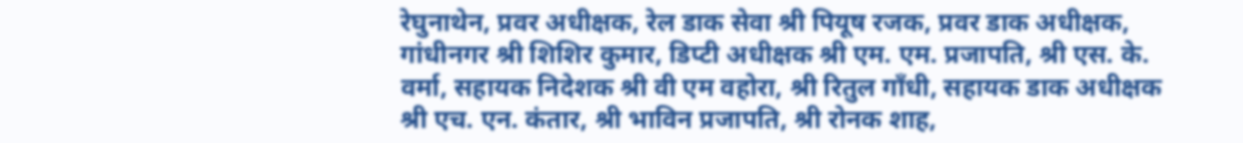रेघुनाथेन, प्रवर अधीक्षक, रेल डाक सेवा श्री पियूष रजक, प्रवर डाक अधीक्षक, गांधीनगर श्री शिशिर कुमार, डिप्टी अधीक्षक श्री एम. एम. प्रजापति, श्री एस. के. वर्मा, सहायक निदेशक श्री वी एम वहोरा, श्री रितुल गाँधी, सहायक डाक अधीक्षक श्री एच. एन. कंतार, श्री भाविन प्रजापति, श्री रोनक शाह,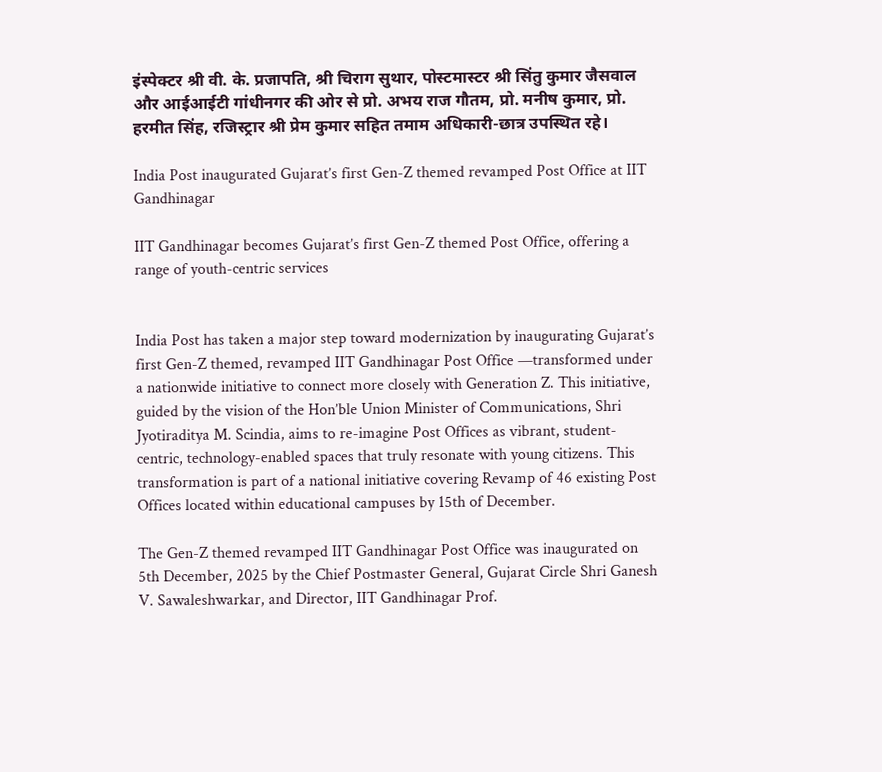इंस्पेक्टर श्री वी. के. प्रजापति, श्री चिराग सुथार, पोस्टमास्टर श्री सिंतु कुमार जैसवाल और आईआईटी गांधीनगर की ओर से प्रो. अभय राज गौतम, प्रो. मनीष कुमार, प्रो. हरमीत सिंह, रजिस्ट्रार श्री प्रेम कुमार सहित तमाम अधिकारी-छात्र उपस्थित रहे।

India Post inaugurated Gujarat’s first Gen-Z themed revamped Post Office at IIT Gandhinagar

IIT Gandhinagar becomes Gujarat’s first Gen-Z themed Post Office, offering a range of youth-centric services


India Post has taken a major step toward modernization by inaugurating Gujarat’s first Gen-Z themed, revamped IIT Gandhinagar Post Office —transformed under a nationwide initiative to connect more closely with Generation Z. This initiative, guided by the vision of the Hon’ble Union Minister of Communications, Shri Jyotiraditya M. Scindia, aims to re-imagine Post Offices as vibrant, student-centric, technology-enabled spaces that truly resonate with young citizens. This transformation is part of a national initiative covering Revamp of 46 existing Post Offices located within educational campuses by 15th of December.

The Gen-Z themed revamped IIT Gandhinagar Post Office was inaugurated on 5th December, 2025 by the Chief Postmaster General, Gujarat Circle Shri Ganesh V. Sawaleshwarkar, and Director, IIT Gandhinagar Prof.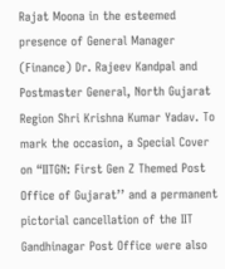Rajat Moona in the esteemed presence of General Manager (Finance) Dr. Rajeev Kandpal and Postmaster General, North Gujarat Region Shri Krishna Kumar Yadav. To mark the occasion, a Special Cover on “IITGN: First Gen Z Themed Post Office of Gujarat’’ and a permanent pictorial cancellation of the IIT Gandhinagar Post Office were also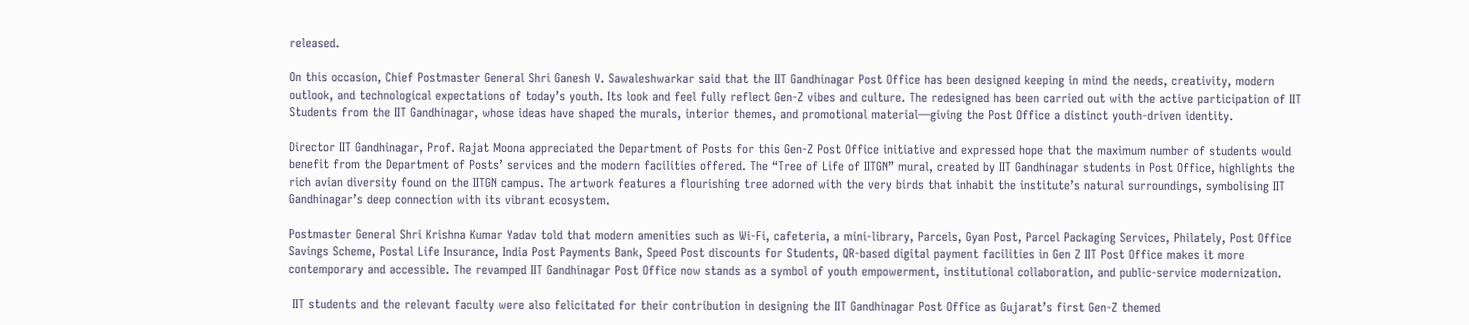released.

On this occasion, Chief Postmaster General Shri Ganesh V. Sawaleshwarkar said that the IIT Gandhinagar Post Office has been designed keeping in mind the needs, creativity, modern outlook, and technological expectations of today’s youth. Its look and feel fully reflect Gen-Z vibes and culture. The redesigned has been carried out with the active participation of IIT Students from the IIT Gandhinagar, whose ideas have shaped the murals, interior themes, and promotional material—giving the Post Office a distinct youth-driven identity.

Director IIT Gandhinagar, Prof. Rajat Moona appreciated the Department of Posts for this Gen-Z Post Office initiative and expressed hope that the maximum number of students would benefit from the Department of Posts’ services and the modern facilities offered. The “Tree of Life of IITGN” mural, created by IIT Gandhinagar students in Post Office, highlights the rich avian diversity found on the IITGN campus. The artwork features a flourishing tree adorned with the very birds that inhabit the institute’s natural surroundings, symbolising IIT Gandhinagar’s deep connection with its vibrant ecosystem.

Postmaster General Shri Krishna Kumar Yadav told that modern amenities such as Wi-Fi, cafeteria, a mini-library, Parcels, Gyan Post, Parcel Packaging Services, Philately, Post Office Savings Scheme, Postal Life Insurance, India Post Payments Bank, Speed Post discounts for Students, QR-based digital payment facilities in Gen Z IIT Post Office makes it more contemporary and accessible. The revamped IIT Gandhinagar Post Office now stands as a symbol of youth empowerment, institutional collaboration, and public-service modernization.

 IIT students and the relevant faculty were also felicitated for their contribution in designing the IIT Gandhinagar Post Office as Gujarat’s first Gen-Z themed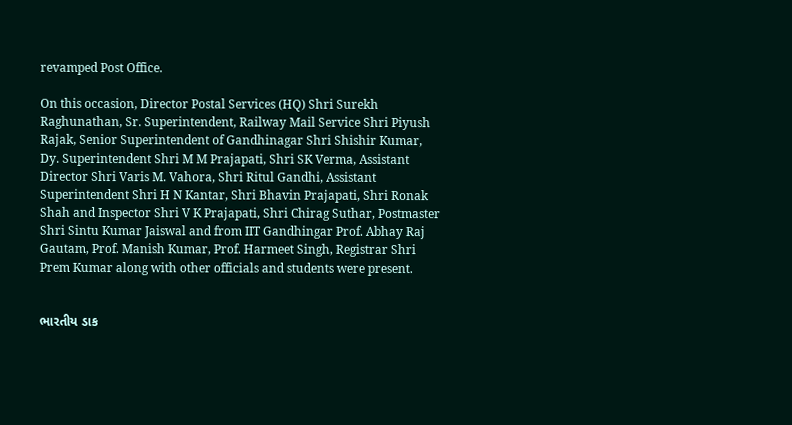revamped Post Office.

On this occasion, Director Postal Services (HQ) Shri Surekh Raghunathan, Sr. Superintendent, Railway Mail Service Shri Piyush Rajak, Senior Superintendent of Gandhinagar Shri Shishir Kumar, Dy. Superintendent Shri M M Prajapati, Shri SK Verma, Assistant Director Shri Varis M. Vahora, Shri Ritul Gandhi, Assistant Superintendent Shri H N Kantar, Shri Bhavin Prajapati, Shri Ronak Shah and Inspector Shri V K Prajapati, Shri Chirag Suthar, Postmaster Shri Sintu Kumar Jaiswal and from IIT Gandhingar Prof. Abhay Raj Gautam, Prof. Manish Kumar, Prof. Harmeet Singh, Registrar Shri Prem Kumar along with other officials and students were present.


ભારતીય ડાક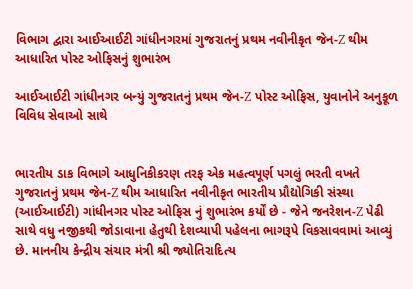વિભાગ દ્વારા આઈઆઈટી ગાંધીનગરમાં ગુજરાતનું પ્રથમ નવીનીકૃત જેન-Z થીમ આધારિત પોસ્ટ ઓફિસનું શુભારંભ

આઈઆઈટી ગાંધીનગર બન્યું ગુજરાતનું પ્રથમ જેન-Z પોસ્ટ ઓફિસ, યુવાનોને અનુકૂળ વિવિધ સેવાઓ સાથે


ભારતીય ડાક વિભાગે આધુનિકીકરણ તરફ એક મહત્વપૂર્ણ પગલું ભરતી વખતે ગુજરાતનું પ્રથમ જેન-Z થીમ આધારિત નવીનીકૃત ભારતીય પ્રૌદ્યોગિકી સંસ્થા (આઈઆઈટી) ગાંધીનગર પોસ્ટ ઓફિસ નું શુભારંભ કર્યોં છે - જેને જનરેશન-Z પેઢી સાથે વધુ નજીકથી જોડાવાના હેતુથી દેશવ્યાપી પહેલના ભાગરૂપે વિકસાવવામાં આવ્યું છે. માનનીય કેન્દ્રીય સંચાર મંત્રી શ્રી જ્યોતિરાદિત્ય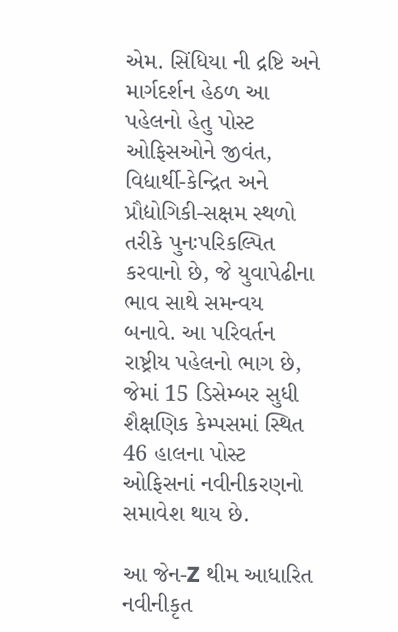એમ. સિંધિયા ની દ્રષ્ટિ અને માર્ગદર્શન હેઠળ આ પહેલનો હેતુ પોસ્ટ ઓફિસઓને જીવંત, વિદ્યાર્થી-કેન્દ્રિત અને પ્રૌદ્યોગિકી-સક્ષમ સ્થળો તરીકે પુનઃપરિકલ્પિત કરવાનો છે, જે યુવાપેઢીના ભાવ સાથે સમન્વય બનાવે. આ પરિવર્તન રાષ્ટ્રીય પહેલનો ભાગ છે, જેમાં 15 ડિસેમ્બર સુધી શૈક્ષણિક કેમ્પસમાં સ્થિત 46 હાલના પોસ્ટ ઓફિસનાં નવીનીકરણનો સમાવેશ થાય છે.

આ જેન-Z થીમ આધારિત નવીનીકૃત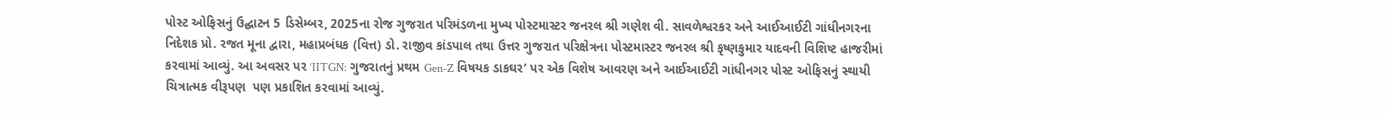પોસ્ટ ઓફિસનું ઉદ્ઘાટન 5 ડિસેમ્બર, 2025ના રોજ ગુજરાત પરિમંડળના મુખ્ય પોસ્ટમાસ્ટર જનરલ શ્રી ગણેશ વી. સાવળેશ્વરકર અને આઈઆઈટી ગાંધીનગરના નિદેશક પ્રો. રજત મૂના દ્વારા, મહાપ્રબંધક (વિત્ત) ડો. રાજીવ કાંડપાલ તથા ઉત્તર ગુજરાત પરિક્ષેત્રના પોસ્ટમાસ્ટર જનરલ શ્રી કૃષ્ણકુમાર યાદવની વિશિષ્ટ હાજરીમાં કરવામાં આવ્યું. આ અવસર પર ‘IITGN: ગુજરાતનું પ્રથમ Gen-Z વિષયક ડાકઘર’ પર એક વિશેષ આવરણ અને આઈઆઈટી ગાંધીનગર પોસ્ટ ઓફિસનું સ્થાયી ચિત્રાત્મક વીરૂપણ  પણ પ્રકાશિત કરવામાં આવ્યું.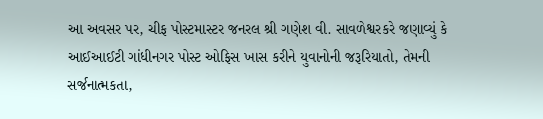આ અવસર પર, ચીફ પોસ્ટમાસ્ટર જનરલ શ્રી ગણેશ વી. સાવળેશ્વરકરે જણાવ્યું કે આઈઆઈટી ગાંધીનગર પોસ્ટ ઓફિસ ખાસ કરીને યુવાનોની જરૂરિયાતો, તેમની સર્જનાત્મકતા,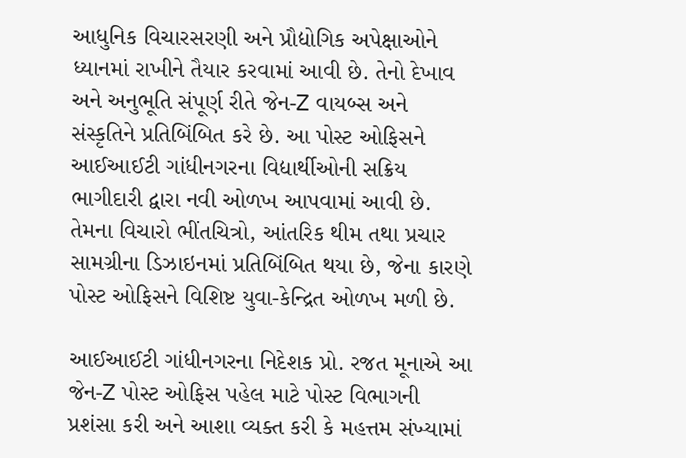આધુનિક વિચારસરણી અને પ્રૌદ્યોગિક અપેક્ષાઓને ધ્યાનમાં રાખીને તૈયાર કરવામાં આવી છે. તેનો દેખાવ અને અનુભૂતિ સંપૂર્ણ રીતે જેન-Z વાયબ્સ અને સંસ્કૃતિને પ્રતિબિંબિત કરે છે. આ પોસ્ટ ઓફિસને આઈઆઈટી ગાંધીનગરના વિદ્યાર્થીઓની સક્રિય ભાગીદારી દ્વારા નવી ઓળખ આપવામાં આવી છે. તેમના વિચારો ભીંતચિત્રો, આંતરિક થીમ તથા પ્રચાર સામગ્રીના ડિઝાઇનમાં પ્રતિબિંબિત થયા છે, જેના કારણે પોસ્ટ ઓફિસને વિશિષ્ટ યુવા-કેન્દ્રિત ઓળખ મળી છે.

આઈઆઈટી ગાંધીનગરના નિદેશક પ્રો. રજત મૂનાએ આ જેન-Z પોસ્ટ ઓફિસ પહેલ માટે પોસ્ટ વિભાગની પ્રશંસા કરી અને આશા વ્યક્ત કરી કે મહત્તમ સંખ્યામાં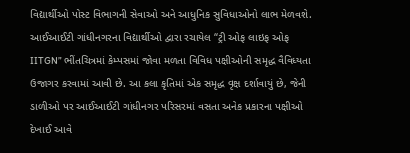વિદ્યાર્થીઓ પોસ્ટ વિભાગની સેવાઓ અને આધુનિક સુવિધાઓનો લાભ મેળવશે. આઈઆઈટી ગાંધીનગરના વિદ્યાર્થીઓ દ્વારા રચાયેલ “ટ્રી ઓફ લાઇફ ઓફ IITGN” ભીંતચિત્રમાં કેમ્પસમાં જોવા મળતા વિવિધ પક્ષીઓની સમૃદ્ધ વૈવિધ્યતા ઉજાગર કરવામાં આવી છે. આ કલા કૃતિમાં એક સમૃદ્ધ વૃક્ષ દર્શાવાયું છે, જેની ડાળીઓ પર આઈઆઈટી ગાંધીનગર પરિસરમાં વસતા અનેક પ્રકારના પક્ષીઓ દેખાઈ આવે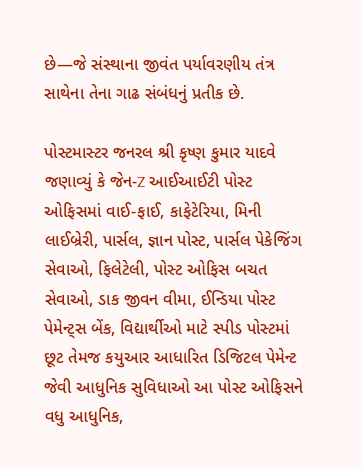છે—જે સંસ્થાના જીવંત પર્યાવરણીય તંત્ર સાથેના તેના ગાઢ સંબંધનું પ્રતીક છે.

પોસ્ટમાસ્ટર જનરલ શ્રી કૃષ્ણ કુમાર યાદવે જણાવ્યું કે જેન-Z આઈઆઈટી પોસ્ટ ઓફિસમાં વાઈ-ફાઈ, કાફેટેરિયા, મિની લાઈબ્રેરી, પાર્સલ, જ્ઞાન પોસ્ટ, પાર્સલ પેકેજિંગ સેવાઓ, ફિલેટેલી, પોસ્ટ ઓફિસ બચત સેવાઓ, ડાક જીવન વીમા, ઈન્ડિયા પોસ્ટ પેમેન્ટ્સ બેંક, વિદ્યાર્થીઓ માટે સ્પીડ પોસ્ટમાં છૂટ તેમજ કયુઆર આધારિત ડિજિટલ પેમેન્ટ જેવી આધુનિક સુવિધાઓ આ પોસ્ટ ઓફિસને વધુ આધુનિક,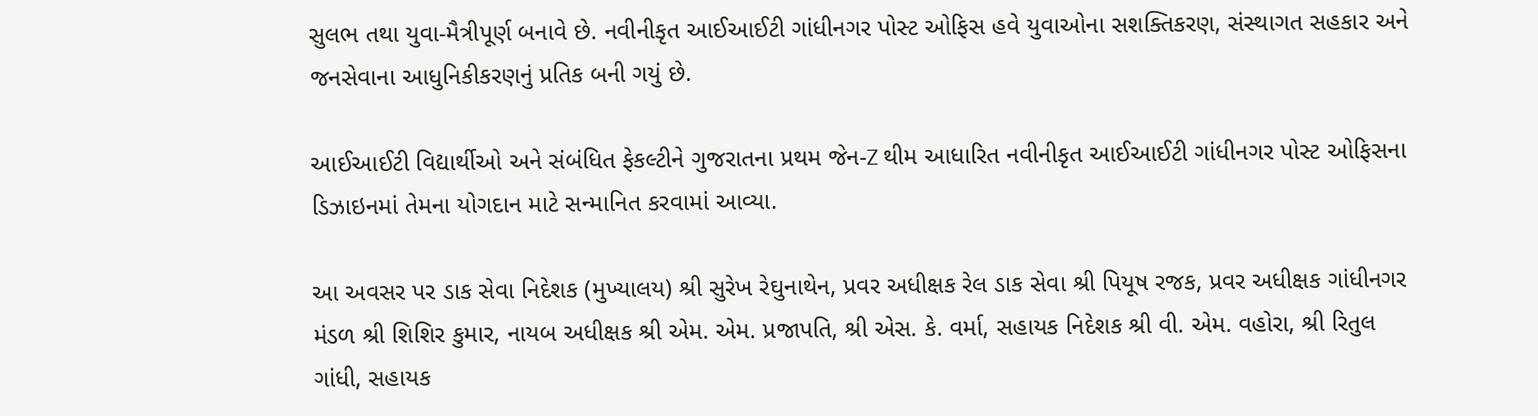સુલભ તથા યુવા-મૈત્રીપૂર્ણ બનાવે છે. નવીનીકૃત આઈઆઈટી ગાંધીનગર પોસ્ટ ઓફિસ હવે યુવાઓના સશક્તિકરણ, સંસ્થાગત સહકાર અને જનસેવાના આધુનિકીકરણનું પ્રતિક બની ગયું છે.

આઈઆઈટી વિદ્યાર્થીઓ અને સંબંધિત ફેકલ્ટીને ગુજરાતના પ્રથમ જેન-Z થીમ આધારિત નવીનીકૃત આઈઆઈટી ગાંધીનગર પોસ્ટ ઓફિસના ડિઝાઇનમાં તેમના યોગદાન માટે સન્માનિત કરવામાં આવ્યા.

આ અવસર પર ડાક સેવા નિદેશક (મુખ્યાલય) શ્રી સુરેખ રેઘુનાથેન, પ્રવર અધીક્ષક રેલ ડાક સેવા શ્રી પિયૂષ રજક, પ્રવર અધીક્ષક ગાંધીનગર મંડળ શ્રી શિશિર કુમાર, નાયબ અધીક્ષક શ્રી એમ. એમ. પ્રજાપતિ, શ્રી એસ. કે. વર્મા, સહાયક નિદેશક શ્રી વી. એમ. વહોરા, શ્રી રિતુલ ગાંધી, સહાયક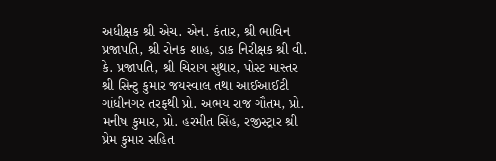અધીક્ષક શ્રી એચ. એન. કંતાર, શ્રી ભાવિન પ્રજાપતિ, શ્રી રોનક શાહ, ડાક નિરીક્ષક શ્રી વી. કે. પ્રજાપતિ, શ્રી ચિરાગ સુથાર, પોસ્ટ માસ્તર શ્રી સિન્ટુ કુમાર જયસ્વાલ તથા આઈઆઈટી ગાંધીનગર તરફથી પ્રો. અભય રાજ ગૌતમ, પ્રો. મનીષ કુમાર, પ્રો. હરમીત સિંહ, રજીસ્ટ્રાર શ્રી પ્રેમ કુમાર સહિત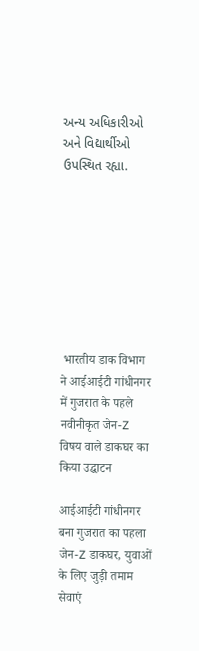અન્ય અધિકારીઓ અને વિદ્યાર્થીઓ ઉપસ્થિત રહ્યા.








 भारतीय डाक विभाग ने आईआईटी गांधीनगर में गुजरात के पहले नवीनीकृत जेन-Z विषय वाले डाकघर का किया उद्घाटन

आईआईटी गांधीनगर बना गुजरात का पहला जेन-Z डाकघर, युवाओं के लिए जुड़ी तमाम सेवाएं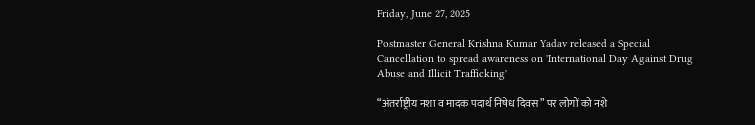Friday, June 27, 2025

Postmaster General Krishna Kumar Yadav released a Special Cancellation to spread awareness on 'International Day Against Drug Abuse and Illicit Trafficking'

“अंतर्राष्ट्रीय नशा व मादक पदार्थ निषेध दिवस” पर लोगों को नशे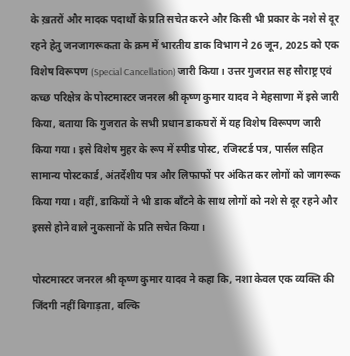के ख़तरों और मादक पदार्थों के प्रति सचेत करने और किसी भी प्रकार के नशे से दूर रहने हेतु जनजागरूकता के क्रम में भारतीय डाक विभाग ने 26 जून, 2025 को एक विशेष विरूपण (Special Cancellation) जारी किया। उत्तर गुजरात सह सौराष्ट्र एवं कच्छ परिक्षेत्र के पोस्टमास्टर जनरल श्री कृष्ण कुमार यादव ने मेहसाणा में इसे जारी किया, बताया कि गुजरात के सभी प्रधान डाकघरों में यह विशेष विरूपण जारी किया गया। इसे विशेष मुहर के रूप में स्पीड पोस्ट, रजिस्टर्ड पत्र, पार्सल सहित सामान्य पोस्टकार्ड, अंतर्देशीय पत्र और लिफाफों पर अंकित कर लोगों को जागरूक किया गया। वहीं, डाकियों ने भी डाक बाँटने के साथ लोगों को नशे से दूर रहने और इससे होने वाले नुकसानों के प्रति सचेत किया।

पोस्टमास्टर जनरल श्री कृष्ण कुमार यादव ने कहा कि, नशा केवल एक व्यक्ति की जिंदगी नहीं बिगाड़ता, बल्कि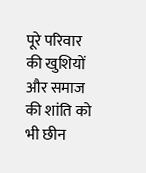पूरे परिवार की खुशियों और समाज की शांति को भी छीन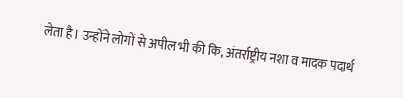लेता है। उन्होंने लोगों से अपील भी की कि, अंतर्राष्ट्रीय नशा व मादक पदार्थ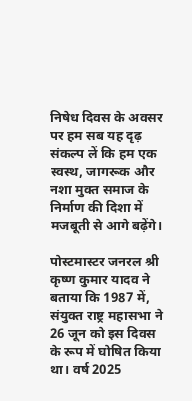निषेध दिवस के अवसर पर हम सब यह दृढ़ संकल्प लें कि हम एक स्वस्थ, जागरूक और नशा मुक्त समाज के निर्माण की दिशा में मजबूती से आगे बढ़ेंगे।

पोस्टमास्टर जनरल श्री कृष्ण कुमार यादव ने बताया कि 1987 में, संयुक्त राष्ट्र महासभा ने 26 जून को इस दिवस के रूप में घोषित किया था। वर्ष 2025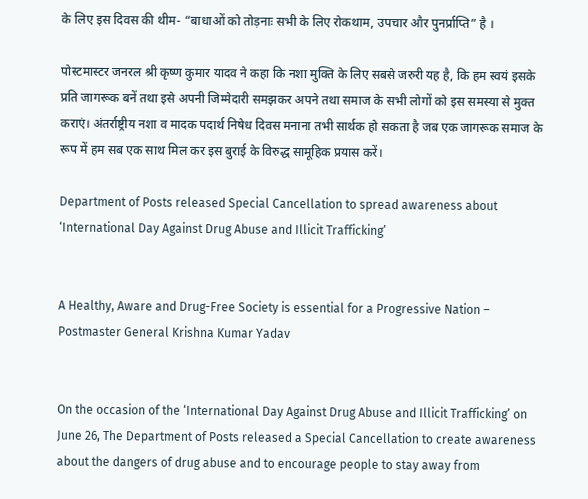के लिए इस दिवस की थीम- “बाधाओं को तोड़नाः सभी के लिए रोकथाम, उपचार और पुनर्प्राप्ति” है ।

पोस्टमास्टर जनरल श्री कृष्ण कुमार यादव ने कहा कि नशा मुक्ति के लिए सबसे जरुरी यह है, कि हम स्वयं इसके प्रति जागरूक बनें तथा इसे अपनी जिम्मेदारी समझकर अपने तथा समाज के सभी लोगों को इस समस्या से मुक्त कराएं। अंतर्राष्ट्रीय नशा व मादक पदार्थ निषेध दिवस मनाना तभी सार्थक हो सकता है जब एक जागरूक समाज के रूप में हम सब एक साथ मिल कर इस बुराई के विरुद्ध सामूहिक प्रयास करें।

Department of Posts released Special Cancellation to spread awareness about ‘International Day Against Drug Abuse and Illicit Trafficking’


A Healthy, Aware and Drug-Free Society is essential for a Progressive Nation – Postmaster General Krishna Kumar Yadav


On the occasion of the ‘International Day Against Drug Abuse and Illicit Trafficking’ on June 26, The Department of Posts released a Special Cancellation to create awareness about the dangers of drug abuse and to encourage people to stay away from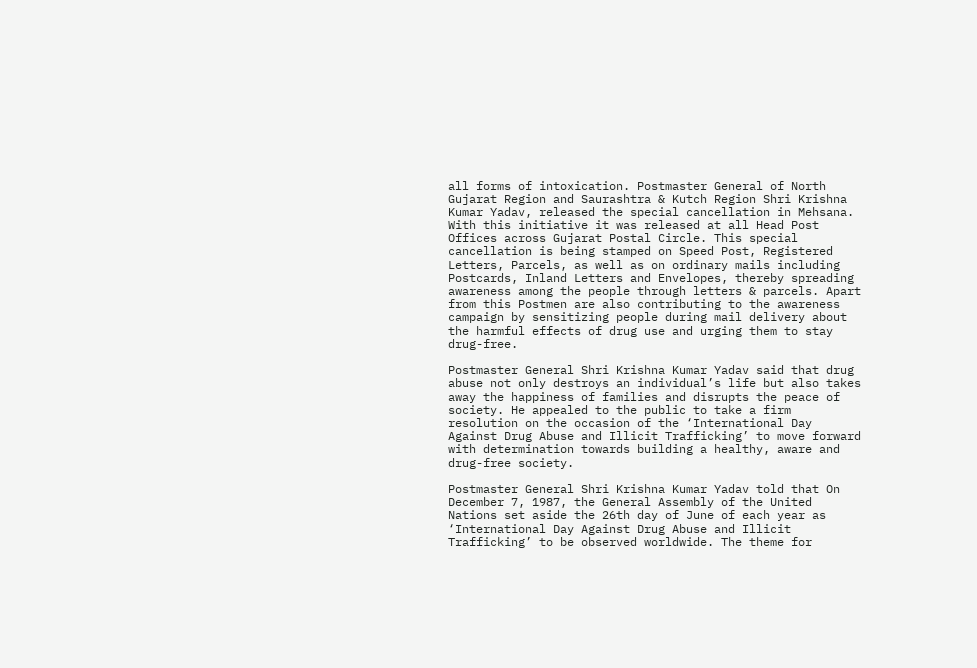all forms of intoxication. Postmaster General of North Gujarat Region and Saurashtra & Kutch Region Shri Krishna Kumar Yadav, released the special cancellation in Mehsana. With this initiative it was released at all Head Post Offices across Gujarat Postal Circle. This special cancellation is being stamped on Speed Post, Registered Letters, Parcels, as well as on ordinary mails including Postcards, Inland Letters and Envelopes, thereby spreading awareness among the people through letters & parcels. Apart from this Postmen are also contributing to the awareness campaign by sensitizing people during mail delivery about the harmful effects of drug use and urging them to stay drug-free.

Postmaster General Shri Krishna Kumar Yadav said that drug abuse not only destroys an individual’s life but also takes away the happiness of families and disrupts the peace of society. He appealed to the public to take a firm resolution on the occasion of the ‘International Day Against Drug Abuse and Illicit Trafficking’ to move forward with determination towards building a healthy, aware and drug-free society.

Postmaster General Shri Krishna Kumar Yadav told that On December 7, 1987, the General Assembly of the United Nations set aside the 26th day of June of each year as ‘International Day Against Drug Abuse and Illicit Trafficking’ to be observed worldwide. The theme for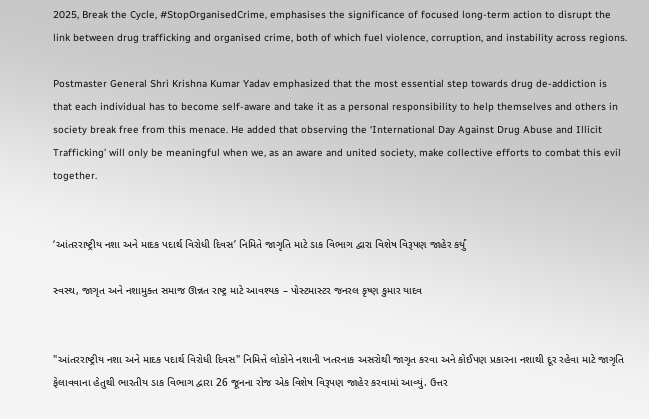2025, Break the Cycle, #StopOrganisedCrime, emphasises the significance of focused long-term action to disrupt the link between drug trafficking and organised crime, both of which fuel violence, corruption, and instability across regions.

Postmaster General Shri Krishna Kumar Yadav emphasized that the most essential step towards drug de-addiction is that each individual has to become self-aware and take it as a personal responsibility to help themselves and others in society break free from this menace. He added that observing the ‘International Day Against Drug Abuse and Illicit Trafficking’ will only be meaningful when we, as an aware and united society, make collective efforts to combat this evil together.


‘આંતરરાષ્ટ્રીય નશા અને માદક પદાર્થ વિરોધી દિવસ’ નિમિતે જાગૃતિ માટે ડાક વિભાગ દ્વારા વિશેષ વિરૂપણ જાહેર કર્યું

સ્વસ્થ, જાગૃત અને નશામુક્ત સમાજ ઊન્નત રાષ્ટ્ર માટે આવશ્યક – પોસ્ટમાસ્ટર જનરલ કૃષ્ણ કુમાર યાદવ


"આંતરરાષ્ટ્રીય નશા અને માદક પદાર્થ વિરોધી દિવસ" નિમિત્તે લોકોને નશાની ખતરનાક અસરોથી જાગૃત કરવા અને કોઈપણ પ્રકારના નશાથી દૂર રહેવા માટે જાગૃતિ ફેલાવવાના હેતુથી ભારતીય ડાક વિભાગ દ્વારા 26 જૂનના રોજ એક વિશેષ વિરૂપણ જાહેર કરવામાં આવ્યું. ઉત્તર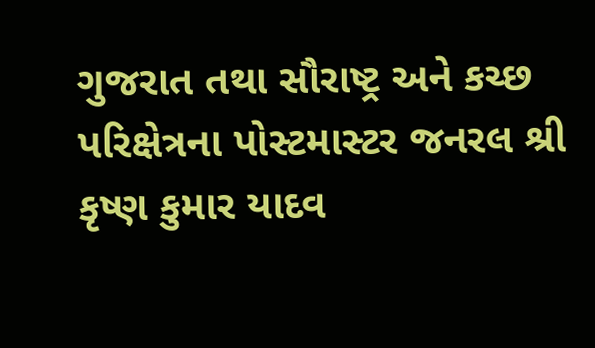ગુજરાત તથા સૌરાષ્ટ્ર અને કચ્છ પરિક્ષેત્રના પોસ્ટમાસ્ટર જનરલ શ્રી કૃષ્ણ કુમાર યાદવ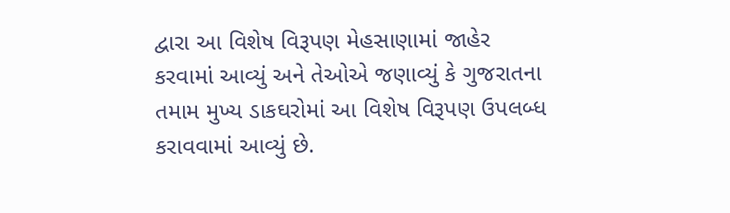દ્વારા આ વિશેષ વિરૂપણ મેહસાણામાં જાહેર કરવામાં આવ્યું અને તેઓએ જણાવ્યું કે ગુજરાતના તમામ મુખ્ય ડાકઘરોમાં આ વિશેષ વિરૂપણ ઉપલબ્ધ કરાવવામાં આવ્યું છે.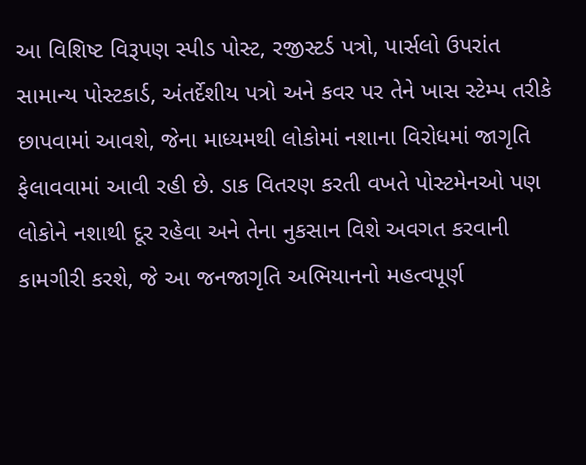આ વિશિષ્ટ વિરૂપણ સ્પીડ પોસ્ટ, રજીસ્ટર્ડ પત્રો, પાર્સલો ઉપરાંત સામાન્ય પોસ્ટકાર્ડ, અંતર્દેશીય પત્રો અને કવર પર તેને ખાસ સ્ટેમ્પ તરીકે છાપવામાં આવશે, જેના માધ્યમથી લોકોમાં નશાના વિરોધમાં જાગૃતિ ફેલાવવામાં આવી રહી છે. ડાક વિતરણ કરતી વખતે પોસ્ટમેનઓ પણ લોકોને નશાથી દૂર રહેવા અને તેના નુકસાન વિશે અવગત કરવાની કામગીરી કરશે, જે આ જનજાગૃતિ અભિયાનનો મહત્વપૂર્ણ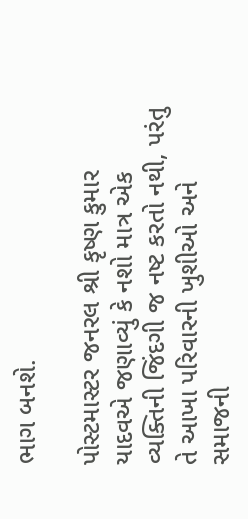ભાગ બનશે.

પોસ્ટમાસ્ટર જનરલ શ્રી કૃષ્ણ કુમાર યાદવએ જણાવ્યું કે નશો માત્ર એક વ્યક્તિની જિંદગી જ નષ્ટ કરતો નથી, પરંતુ તે આખા પરિવારની ખુશીઓ અને સમાજની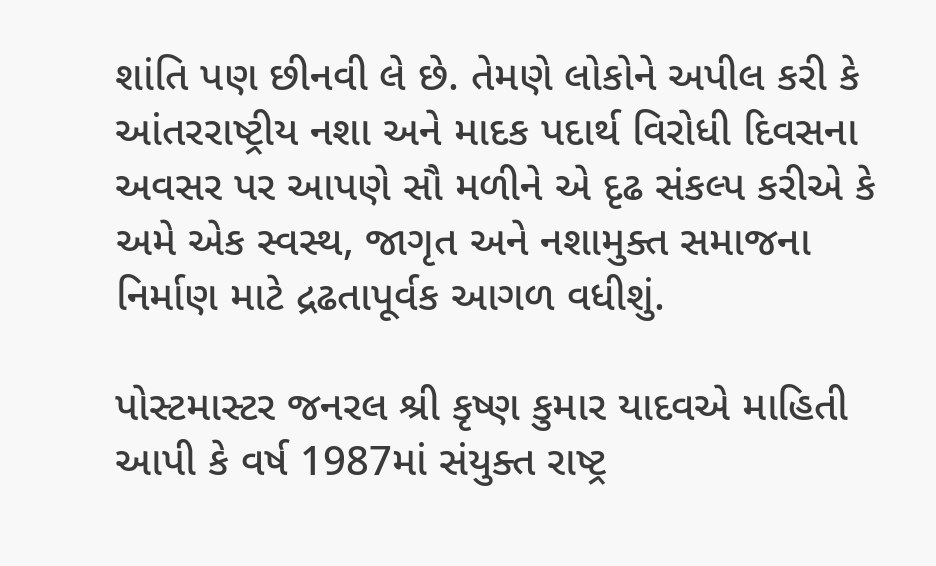શાંતિ પણ છીનવી લે છે. તેમણે લોકોને અપીલ કરી કે આંતરરાષ્ટ્રીય નશા અને માદક પદાર્થ વિરોધી દિવસના અવસર પર આપણે સૌ મળીને એ દૃઢ સંકલ્પ કરીએ કે અમે એક સ્વસ્થ, જાગૃત અને નશામુક્ત સમાજના નિર્માણ માટે દ્રઢતાપૂર્વક આગળ વધીશું.

પોસ્ટમાસ્ટર જનરલ શ્રી કૃષ્ણ કુમાર યાદવએ માહિતી આપી કે વર્ષ 1987માં સંયુક્ત રાષ્ટ્ર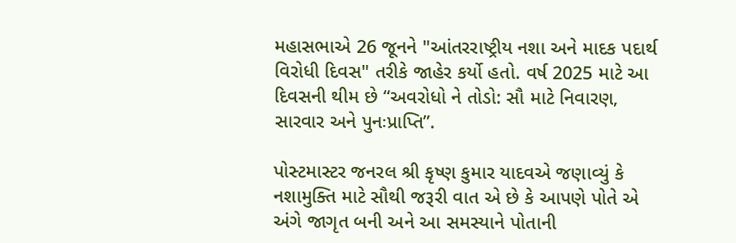મહાસભાએ 26 જૂનને "આંતરરાષ્ટ્રીય નશા અને માદક પદાર્થ વિરોધી દિવસ" તરીકે જાહેર કર્યો હતો. વર્ષ 2025 માટે આ દિવસની થીમ છે “અવરોધો ને તોડો: સૌ માટે નિવારણ, સારવાર અને પુનઃપ્રાપ્તિ”.

પોસ્ટમાસ્ટર જનરલ શ્રી કૃષ્ણ કુમાર યાદવએ જણાવ્યું કે નશામુક્તિ માટે સૌથી જરૂરી વાત એ છે કે આપણે પોતે એ અંગે જાગૃત બની અને આ સમસ્યાને પોતાની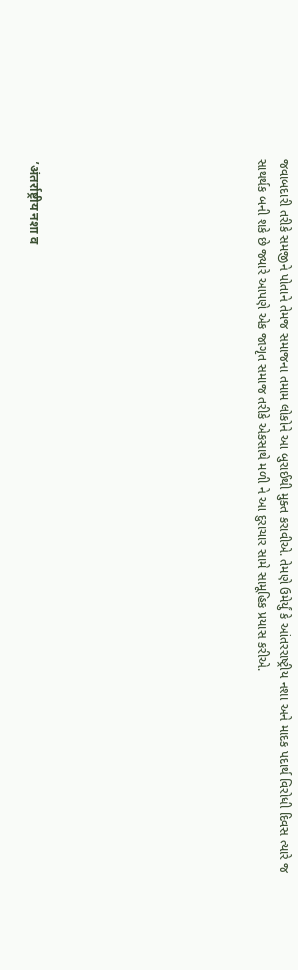જવાબદારી તરીકે સમજીને પોતાને તેમજ સમાજના તમામ લોકોને આ બુરાઈથી મુક્ત કરાવીએ. તેમણે ઉમેર્યું કે આંતરરાષ્ટ્રીય નશા અને માદક પદાર્થ વિરોધી દિવસ ત્યારે જ સાથર્થક બની શકે છે જ્યારે આપણે એક જાગૃત સમાજ તરીકે એકસાથે મળી ને આ દુરાચાર સામે સામૂહિક પ્રયાસ કરીએ.









 ’अंतर्राष्ट्रीय नशा व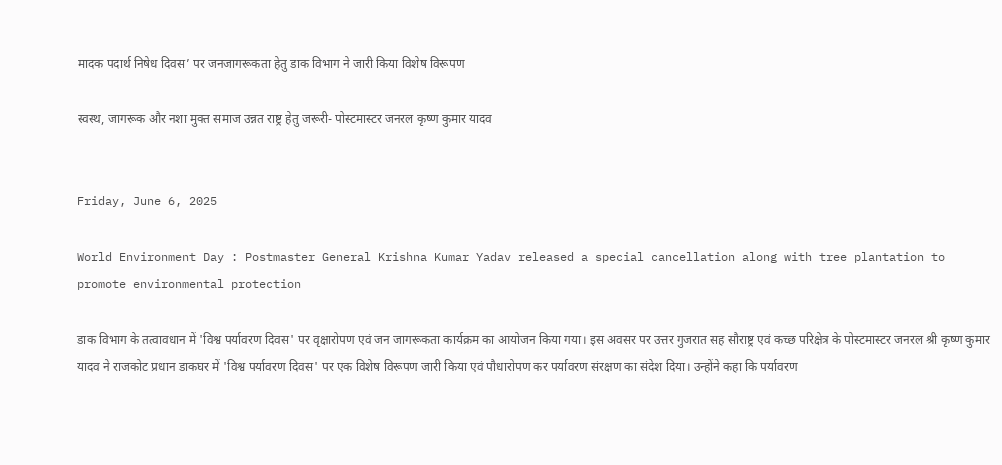मादक पदार्थ निषेध दिवस’ पर जनजागरूकता हेतु डाक विभाग ने जारी किया विशेष विरूपण

स्वस्थ, जागरूक और नशा मुक्त समाज उन्नत राष्ट्र हेतु जरूरी- पोस्टमास्टर जनरल कृष्ण कुमार यादव


Friday, June 6, 2025

World Environment Day : Postmaster General Krishna Kumar Yadav released a special cancellation along with tree plantation to promote environmental protection

डाक विभाग के तत्वावधान में 'विश्व पर्यावरण दिवस' पर वृक्षारोपण एवं जन जागरूकता कार्यक्रम का आयोजन किया गया। इस अवसर पर उत्तर गुजरात सह सौराष्ट्र एवं कच्छ परिक्षेत्र के पोस्टमास्टर जनरल श्री कृष्ण कुमार यादव ने राजकोट प्रधान डाकघर में 'विश्व पर्यावरण दिवस' पर एक विशेष विरूपण जारी किया एवं पौधारोपण कर पर्यावरण संरक्षण का संदेश दिया। उन्होंने कहा कि पर्यावरण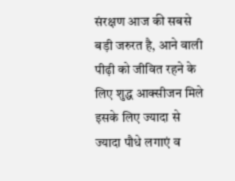संरक्षण आज की सबसे बड़ी जरुरत है, आने वाली पीढ़ी को जीवित रहने के लिए शुद्ध आक्सीजन मिले इसके लिए ज्यादा से ज्यादा पौधे लगाएं व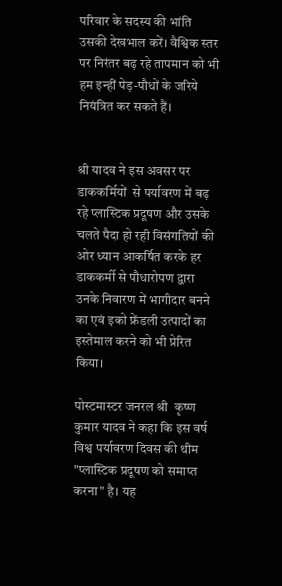परिवार के सदस्य की भांति उसकी देखभाल करें। वैश्विक स्तर पर निरंतर बढ़ रहे तापमान को भी हम इन्हीं पेड़-पौधों के जरिये नियंत्रित कर सकते हैं।


श्री यादव ने इस अवसर पर डाककर्मियों  से पर्यावरण में बढ़ रहे प्लास्टिक प्रदूषण और उसके चलते पैदा हो रही विसंगतियों की ओर ध्यान आकर्षित करके हर डाककर्मी से पौधारोपण द्वारा उनके निवारण में भागीदार बनने का एवं इको फ्रेंडली उत्पादों का इस्तेमाल करने को भी प्रेरित किया।

पोस्टमास्टर जनरल श्री  कृष्ण कुमार यादव ने कहा कि इस वर्ष विश्व पर्यावरण दिवस की थीम "प्लास्टिक प्रदूषण को समाप्त करना" है। यह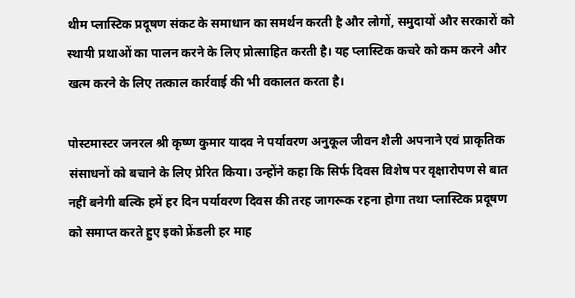थीम प्लास्टिक प्रदूषण संकट के समाधान का समर्थन करती है और लोगों, समुदायों और सरकारों को स्थायी प्रथाओं का पालन करने के लिए प्रोत्साहित करती है। यह प्लास्टिक कचरे को कम करने और खत्म करने के लिए तत्काल कार्रवाई की भी वकालत करता है।

पोस्टमास्टर जनरल श्री कृष्ण कुमार यादव ने पर्यावरण अनुकूल जीवन शैली अपनाने एवं प्राकृतिक संसाधनों को बचाने के लिए प्रेरित किया। उन्होंने कहा कि सिर्फ दिवस विशेष पर वृक्षारोपण से बात नहीं बनेगी बल्कि हमें हर दिन पर्यावरण दिवस की तरह जागरूक रहना होगा तथा प्लास्टिक प्रदूषण को समाप्त करते हुए इको फ्रेंडली हर माह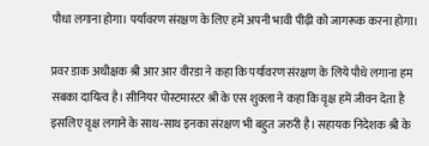पौधा लगाना होगा। पर्यावरण संरक्षण के लिए हमें अपनी भावी पीढ़ी को जागरूक करना होगा।

प्रवर डाक अधीक्षक श्री आर आर वीरडा ने कहा कि पर्यावरण संरक्षण के लिये पौधे लगाना हम सबका दायित्व है। सीनियर पोस्टमास्टर श्री के एस शुक्ला ने कहा कि वृक्ष हमें जीवन देता है इसलिए वृक्ष लगाने के साथ-साथ इनका संरक्षण भी बहुत जरुरी है। सहायक निदेशक श्री के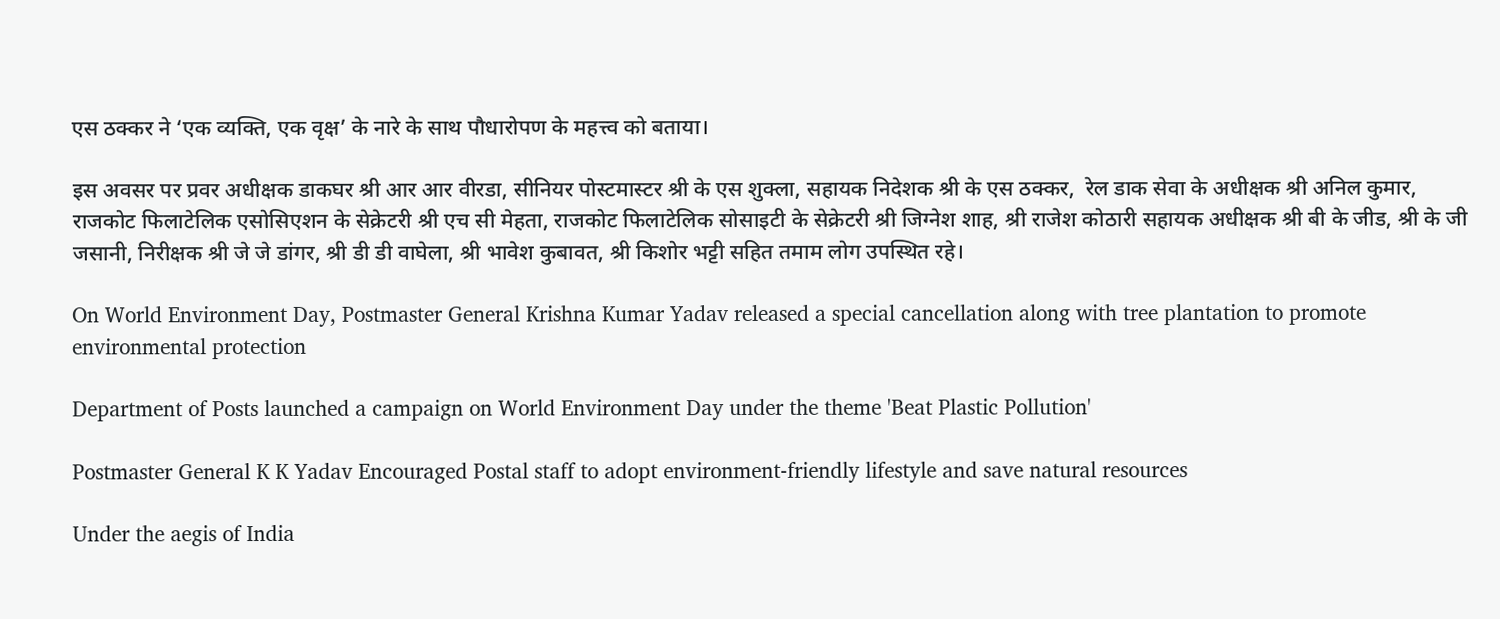एस ठक्कर ने ‘एक व्यक्ति, एक वृक्ष’ के नारे के साथ पौधारोपण के महत्त्व को बताया।

इस अवसर पर प्रवर अधीक्षक डाकघर श्री आर आर वीरडा, सीनियर पोस्टमास्टर श्री के एस शुक्ला, सहायक निदेशक श्री के एस ठक्कर,  रेल डाक सेवा के अधीक्षक श्री अनिल कुमार, राजकोट फिलाटेलिक एसोसिएशन के सेक्रेटरी श्री एच सी मेहता, राजकोट फिलाटेलिक सोसाइटी के सेक्रेटरी श्री जिग्नेश शाह, श्री राजेश कोठारी सहायक अधीक्षक श्री बी के जीड, श्री के जी जसानी, निरीक्षक श्री जे जे डांगर, श्री डी डी वाघेला, श्री भावेश कुबावत, श्री किशोर भट्टी सहित तमाम लोग उपस्थित रहे।

On World Environment Day, Postmaster General Krishna Kumar Yadav released a special cancellation along with tree plantation to promote environmental protection

Department of Posts launched a campaign on World Environment Day under the theme 'Beat Plastic Pollution'

Postmaster General K K Yadav Encouraged Postal staff to adopt environment-friendly lifestyle and save natural resources

Under the aegis of India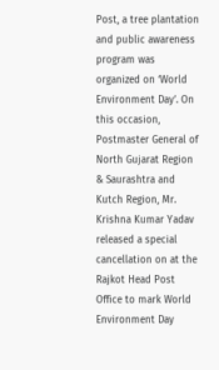Post, a tree plantation and public awareness program was organized on ‘World Environment Day’. On this occasion, Postmaster General of  North Gujarat Region & Saurashtra and Kutch Region, Mr. Krishna Kumar Yadav released a special cancellation on at the Rajkot Head Post Office to mark World Environment Day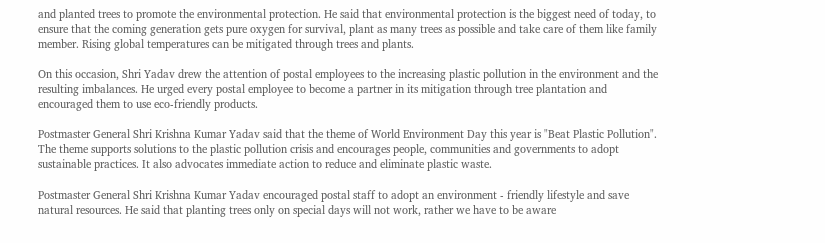and planted trees to promote the environmental protection. He said that environmental protection is the biggest need of today, to ensure that the coming generation gets pure oxygen for survival, plant as many trees as possible and take care of them like family member. Rising global temperatures can be mitigated through trees and plants.

On this occasion, Shri Yadav drew the attention of postal employees to the increasing plastic pollution in the environment and the resulting imbalances. He urged every postal employee to become a partner in its mitigation through tree plantation and encouraged them to use eco-friendly products.

Postmaster General Shri Krishna Kumar Yadav said that the theme of World Environment Day this year is "Beat Plastic Pollution". The theme supports solutions to the plastic pollution crisis and encourages people, communities and governments to adopt sustainable practices. It also advocates immediate action to reduce and eliminate plastic waste.

Postmaster General Shri Krishna Kumar Yadav encouraged postal staff to adopt an environment - friendly lifestyle and save natural resources. He said that planting trees only on special days will not work, rather we have to be aware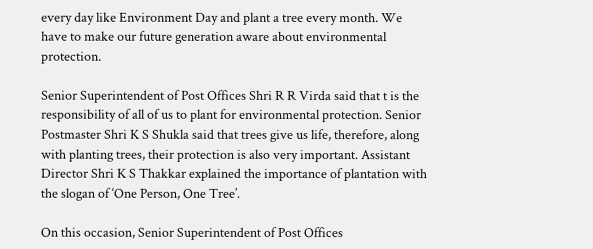every day like Environment Day and plant a tree every month. We have to make our future generation aware about environmental protection.

Senior Superintendent of Post Offices Shri R R Virda said that t is the responsibility of all of us to plant for environmental protection. Senior Postmaster Shri K S Shukla said that trees give us life, therefore, along with planting trees, their protection is also very important. Assistant Director Shri K S Thakkar explained the importance of plantation with the slogan of ‘One Person, One Tree’.

On this occasion, Senior Superintendent of Post Offices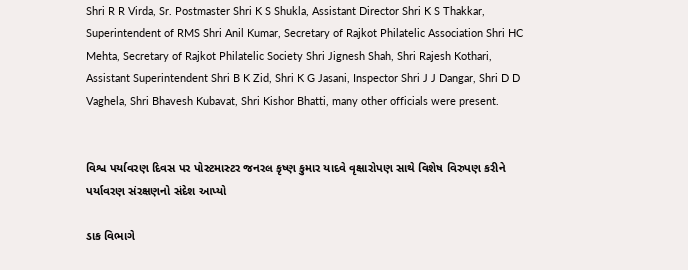Shri R R Virda, Sr. Postmaster Shri K S Shukla, Assistant Director Shri K S Thakkar, Superintendent of RMS Shri Anil Kumar, Secretary of Rajkot Philatelic Association Shri HC Mehta, Secretary of Rajkot Philatelic Society Shri Jignesh Shah, Shri Rajesh Kothari, Assistant Superintendent Shri B K Zid, Shri K G Jasani, Inspector Shri J J Dangar, Shri D D Vaghela, Shri Bhavesh Kubavat, Shri Kishor Bhatti, many other officials were present.


વિશ્વ પર્યાવરણ દિવસ પર પોસ્ટમાસ્ટર જનરલ કૃષ્ણ કુમાર યાદવે વૃક્ષારોપણ સાથે વિશેષ વિરુપણ કરીને પર્યાવરણ સંરક્ષણનો સંદેશ આપ્યો

ડાક વિભાગે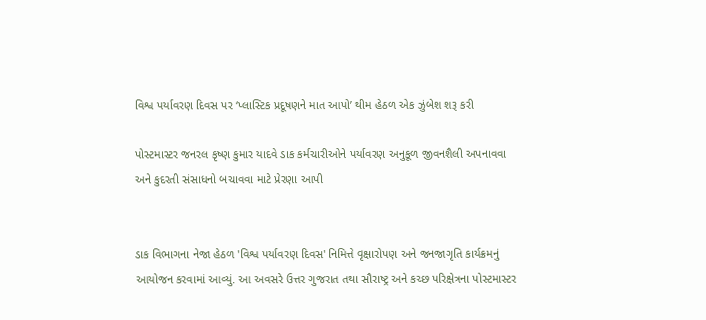વિશ્વ પર્યાવરણ દિવસ પર ‘પ્લાસ્ટિક પ્રદૂષણને માત આપો’ થીમ હેઠળ એક ઝુંબેશ શરૂ કરી

પોસ્ટમાસ્ટર જનરલ કૃષ્ણ કુમાર યાદવે ડાક કર્મચારીઓને પર્યાવરણ અનુકૂળ જીવનશૈલી અપનાવવા અને કુદરતી સંસાધનો બચાવવા માટે પ્રેરણા આપી


ડાક વિભાગના નેજા હેઠળ 'વિશ્વ પર્યાવરણ દિવસ' નિમિત્તે વૃક્ષારોપણ અને જનજાગૃતિ કાર્યક્રમનું આયોજન કરવામાં આવ્યું. આ અવસરે ઉત્તર ગુજરાત તથા સૌરાષ્ટ્ર અને કચ્છ પરિક્ષેત્રના પોસ્ટમાસ્ટર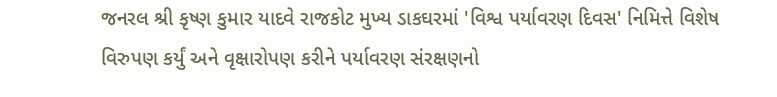જનરલ શ્રી કૃષ્ણ કુમાર યાદવે રાજકોટ મુખ્ય ડાકઘરમાં 'વિશ્વ પર્યાવરણ દિવસ' નિમિત્તે વિશેષ વિરુપણ કર્યું અને વૃક્ષારોપણ કરીને પર્યાવરણ સંરક્ષણનો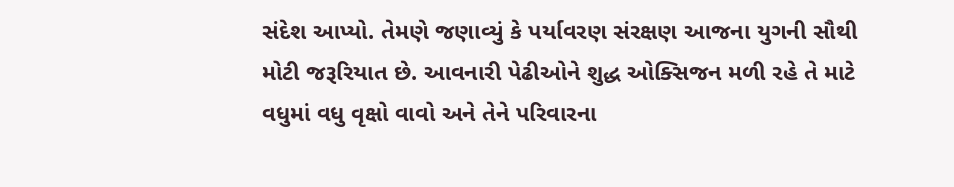સંદેશ આપ્યો. તેમણે જણાવ્યું કે પર્યાવરણ સંરક્ષણ આજના યુગની સૌથી મોટી જરૂરિયાત છે. આવનારી પેઢીઓને શુદ્ધ ઓક્સિજન મળી રહે તે માટે વધુમાં વધુ વૃક્ષો વાવો અને તેને પરિવારના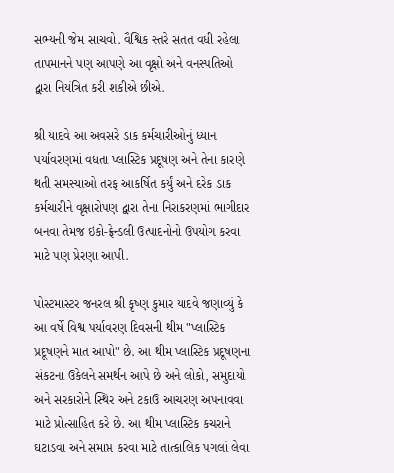સભ્યની જેમ સાચવો. વૈશ્વિક સ્તરે સતત વધી રહેલા તાપમાનને પણ આપણે આ વૃક્ષો અને વનસ્પતિઓ દ્વારા નિયંત્રિત કરી શકીએ છીએ.

શ્રી યાદવે આ અવસરે ડાક કર્મચારીઓનું ધ્યાન પર્યાવરણમાં વધતા પ્લાસ્ટિક પ્રદૂષણ અને તેના કારણે થતી સમસ્યાઓ તરફ આકર્ષિત કર્યું અને દરેક ડાક કર્મચારીને વૃક્ષારોપણ દ્વારા તેના નિરાકરણમાં ભાગીદાર બનવા તેમજ ઇકો-ફ્રેન્ડલી ઉત્પાદનોનો ઉપયોગ કરવા માટે પણ પ્રેરણા આપી.

પોસ્ટમાસ્ટર જનરલ શ્રી કૃષ્ણ કુમાર યાદવે જણાવ્યું કે આ વર્ષે વિશ્વ પર્યાવરણ દિવસની થીમ "પ્લાસ્ટિક પ્રદૂષણને માત આપો" છે. આ થીમ પ્લાસ્ટિક પ્રદૂષણના સંકટના ઉકેલને સમર્થન આપે છે અને લોકો, સમુદાયો અને સરકારોને સ્થિર અને ટકાઉ આચરણ અપનાવવા માટે પ્રોત્સાહિત કરે છે. આ થીમ પ્લાસ્ટિક કચરાને ઘટાડવા અને સમાપ્ત કરવા માટે તાત્કાલિક પગલાં લેવા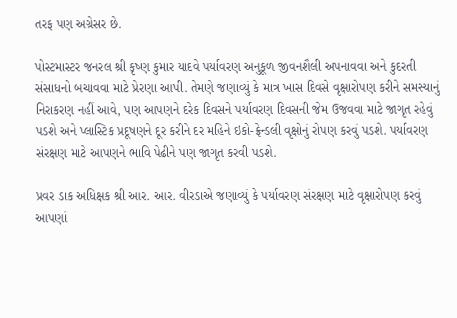તરફ પણ અગ્રેસર છે.

પોસ્ટમાસ્ટર જનરલ શ્રી કૃષ્ણ કુમાર યાદવે પર્યાવરણ અનુકૂળ જીવનશૈલી અપનાવવા અને કુદરતી સંસાધનો બચાવવા માટે પ્રેરણા આપી. તેમણે જણાવ્યું કે માત્ર ખાસ દિવસે વૃક્ષારોપણ કરીને સમસ્યાનું નિરાકરણ નહીં આવે, પણ આપણને દરેક દિવસને પર્યાવરણ દિવસની જેમ ઉજવવા માટે જાગૃત રહેવું પડશે અને પ્લાસ્ટિક પ્રદૂષણને દૂર કરીને દર મહિને ઇકો-ફ્રેન્ડલી વૃક્ષોનું રોપણ કરવું પડશે. પર્યાવરણ સંરક્ષણ માટે આપણને ભાવિ પેઢીને પણ જાગૃત કરવી પડશે.

પ્રવર ડાક અધિક્ષક શ્રી આર. આર. વીરડાએ જણાવ્યું કે પર્યાવરણ સંરક્ષણ માટે વૃક્ષારોપણ કરવું આપણાં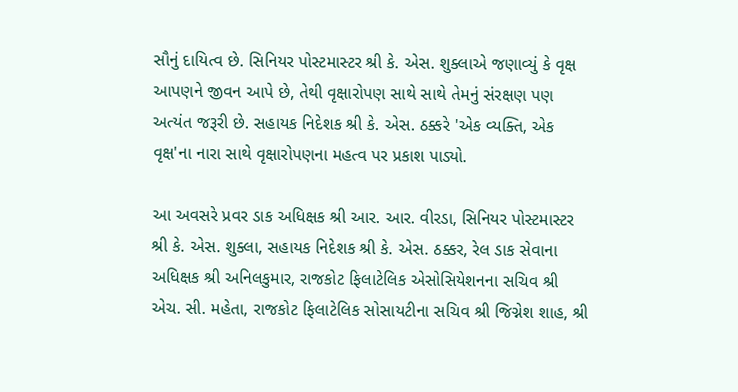સૌનું દાયિત્વ છે. સિનિયર પોસ્ટમાસ્ટર શ્રી કે. એસ. શુક્લાએ જણાવ્યું કે વૃક્ષ આપણને જીવન આપે છે, તેથી વૃક્ષારોપણ સાથે સાથે તેમનું સંરક્ષણ પણ અત્યંત જરૂરી છે. સહાયક નિદેશક શ્રી કે. એસ. ઠક્કરે 'એક વ્યક્તિ, એક વૃક્ષ'ના નારા સાથે વૃક્ષારોપણના મહત્વ પર પ્રકાશ પાડ્યો.

આ અવસરે પ્રવર ડાક અધિક્ષક શ્રી આર. આર. વીરડા, સિનિયર પોસ્ટમાસ્ટર શ્રી કે. એસ. શુક્લા, સહાયક નિદેશક શ્રી કે. એસ. ઠક્કર, રેલ ડાક સેવાના અધિક્ષક શ્રી અનિલકુમાર, રાજકોટ ફિલાટેલિક એસોસિયેશનના સચિવ શ્રી એચ. સી. મહેતા, રાજકોટ ફિલાટેલિક સોસાયટીના સચિવ શ્રી જિગ્નેશ શાહ, શ્રી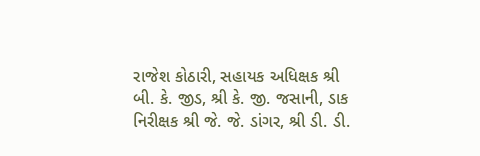રાજેશ કોઠારી, સહાયક અધિક્ષક શ્રી બી. કે. જીડ, શ્રી કે. જી. જસાની, ડાક નિરીક્ષક શ્રી જે. જે. ડાંગર, શ્રી ડી. ડી.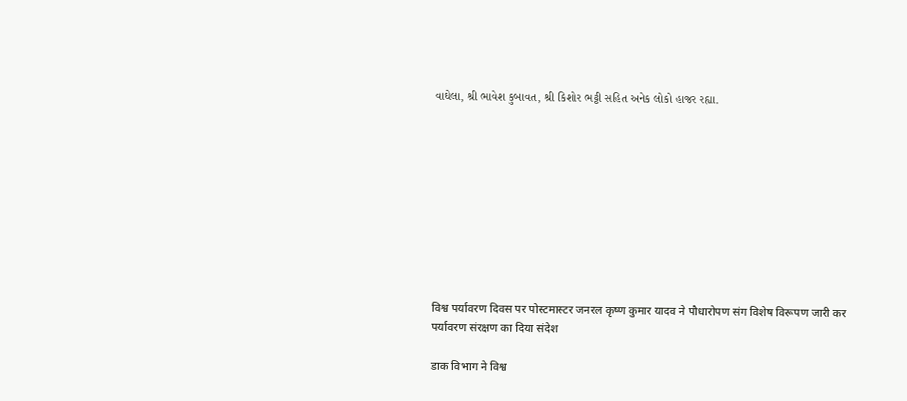વાઘેલા, શ્રી ભાવેશ કુબાવત, શ્રી કિશોર ભટ્ટી સહિત અનેક લોકો હાજર રહ્યા.










विश्व पर्यावरण दिवस पर पोस्टमास्टर जनरल कृष्ण कुमार यादव ने पौधारोपण संग विशेष विरूपण जारी कर पर्यावरण संरक्षण का दिया संदेश

डाक विभाग ने विश्व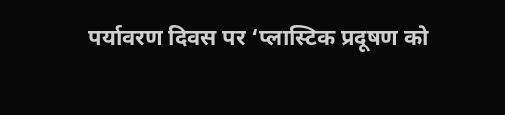पर्यावरण दिवस पर ‘प्लास्टिक प्रदूषण को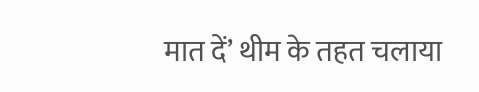मात दें’ थीम के तहत चलाया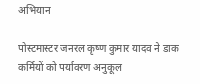अभियान

पोस्टमास्टर जनरल कृष्ण कुमार यादव ने डाक कर्मियों को पर्यावरण अनुकूल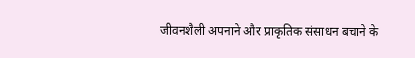जीवनशैली अपनाने और प्राकृतिक संसाधन बचाने के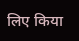लिए किया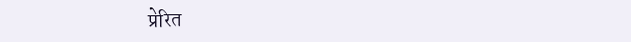प्रेरित